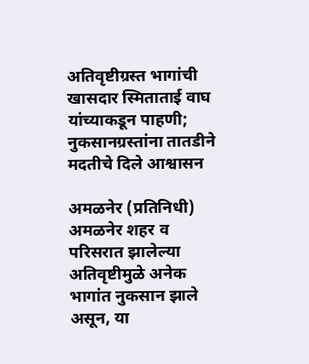अतिवृष्टीग्रस्त भागांची खासदार स्मिताताई वाघ यांच्याकडून पाहणी; नुकसानग्रस्तांना तातडीने मदतीचे दिले आश्वासन

अमळनेर (प्रतिनिधी)  अमळनेर शहर व परिसरात झालेल्या अतिवृष्टीमुळे अनेक भागांत नुकसान झाले असून, या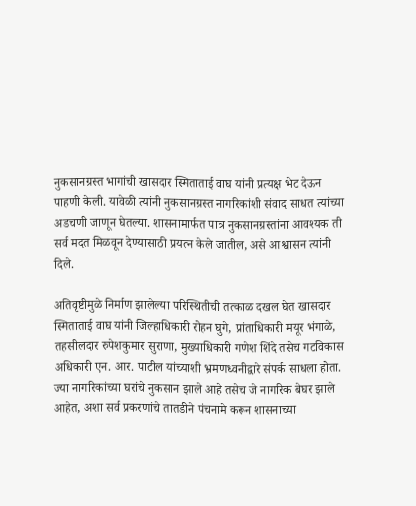नुकसानग्रस्त भागांची खासदार स्मिताताई वाघ यांनी प्रत्यक्ष भेट देऊन पाहणी केली. यावेळी त्यांनी नुकसानग्रस्त नागरिकांशी संवाद साधत त्यांच्या अडचणी जाणून घेतल्या. शासनामार्फत पात्र नुकसानग्रस्तांना आवश्यक ती सर्व मदत मिळवून देण्यासाठी प्रयत्न केले जातील, असे आश्वासन त्यांनी दिले.

अतिवृष्टीमुळे निर्माण झालेल्या परिस्थितीची तत्काळ दखल घेत खासदार स्मिताताई वाघ यांनी जिल्हाधिकारी रोहन घुगे, प्रांताधिकारी मयूर भंगाळे, तहसीलदार रुपेशकुमार सुराणा, मुख्याधिकारी गणेश शिंदे तसेच गटविकास अधिकारी एन. आर. पाटील यांच्याशी भ्रमणध्वनीद्वारे संपर्क साधला होता. ज्या नागरिकांच्या घरांचे नुकसान झाले आहे तसेच जे नागरिक बेघर झाले आहेत, अशा सर्व प्रकरणांचे तातडीने पंचनामे करून शासनाच्या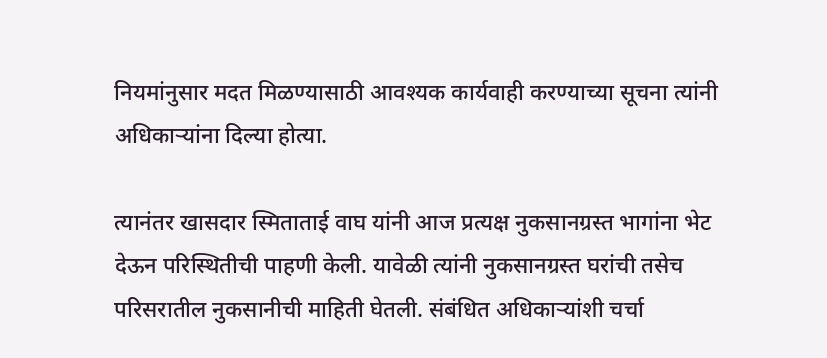नियमांनुसार मदत मिळण्यासाठी आवश्यक कार्यवाही करण्याच्या सूचना त्यांनी अधिकाऱ्यांना दिल्या होत्या.

त्यानंतर खासदार स्मिताताई वाघ यांनी आज प्रत्यक्ष नुकसानग्रस्त भागांना भेट देऊन परिस्थितीची पाहणी केली. यावेळी त्यांनी नुकसानग्रस्त घरांची तसेच परिसरातील नुकसानीची माहिती घेतली. संबंधित अधिकाऱ्यांशी चर्चा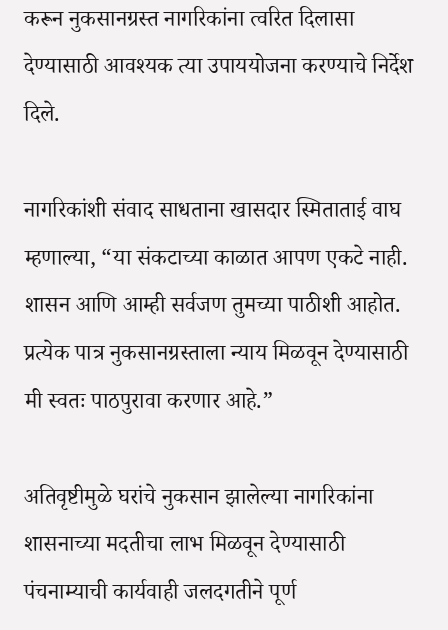करून नुकसानग्रस्त नागरिकांना त्वरित दिलासा देण्यासाठी आवश्यक त्या उपाययोजना करण्याचे निर्देश दिले.

नागरिकांशी संवाद साधताना खासदार स्मिताताई वाघ म्हणाल्या, “या संकटाच्या काळात आपण एकटे नाही. शासन आणि आम्ही सर्वजण तुमच्या पाठीशी आहोत. प्रत्येक पात्र नुकसानग्रस्ताला न्याय मिळवून देण्यासाठी मी स्वतः पाठपुरावा करणार आहे.”

अतिवृष्टीमुळे घरांचे नुकसान झालेल्या नागरिकांना शासनाच्या मदतीचा लाभ मिळवून देण्यासाठी पंचनाम्याची कार्यवाही जलदगतीने पूर्ण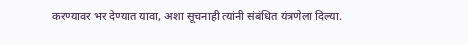करण्यावर भर देण्यात यावा, अशा सूचनाही त्यांनी संबंधित यंत्रणेला दिल्या.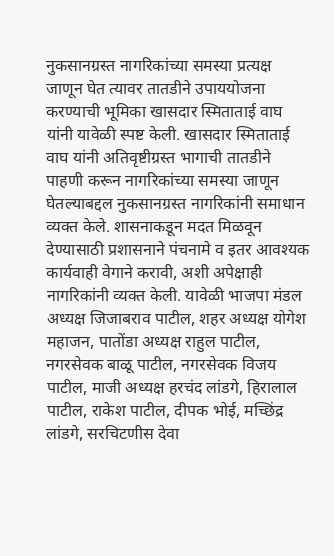नुकसानग्रस्त नागरिकांच्या समस्या प्रत्यक्ष जाणून घेत त्यावर तातडीने उपाययोजना करण्याची भूमिका खासदार स्मिताताई वाघ यांनी यावेळी स्पष्ट केली. खासदार स्मिताताई वाघ यांनी अतिवृष्टीग्रस्त भागाची तातडीने पाहणी करून नागरिकांच्या समस्या जाणून घेतल्याबद्दल नुकसानग्रस्त नागरिकांनी समाधान व्यक्त केले. शासनाकडून मदत मिळवून देण्यासाठी प्रशासनाने पंचनामे व इतर आवश्यक कार्यवाही वेगाने करावी, अशी अपेक्षाही नागरिकांनी व्यक्त केली. यावेळी भाजपा मंडल अध्यक्ष जिजाबराव पाटील, शहर अध्यक्ष योगेश महाजन, पातोंडा अध्यक्ष राहुल पाटील, नगरसेवक बाळू पाटील, नगरसेवक विजय पाटील, माजी अध्यक्ष हरचंद लांडगे, हिरालाल पाटील, राकेश पाटील, दीपक भोई, मच्छिंद्र लांडगे, सरचिटणीस देवा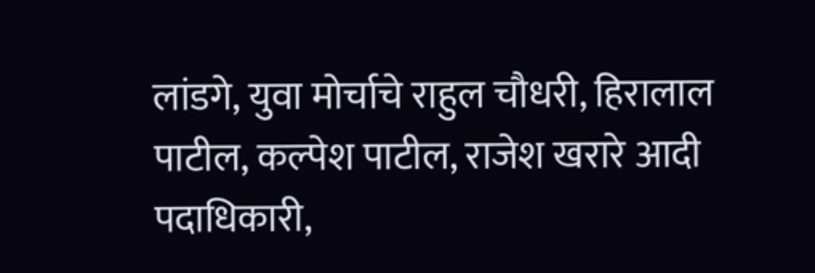लांडगे, युवा मोर्चाचे राहुल चौधरी, हिरालाल पाटील, कल्पेश पाटील, राजेश खरारे आदी पदाधिकारी,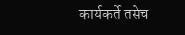कार्यकर्ते तसेच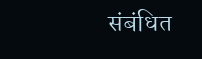संबंधित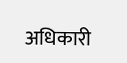अधिकारी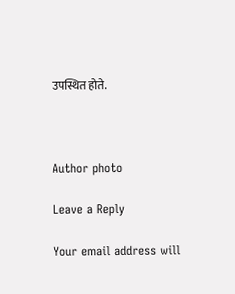उपस्थित होते.



Author photo

Leave a Reply

Your email address will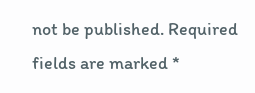not be published. Required fields are marked *